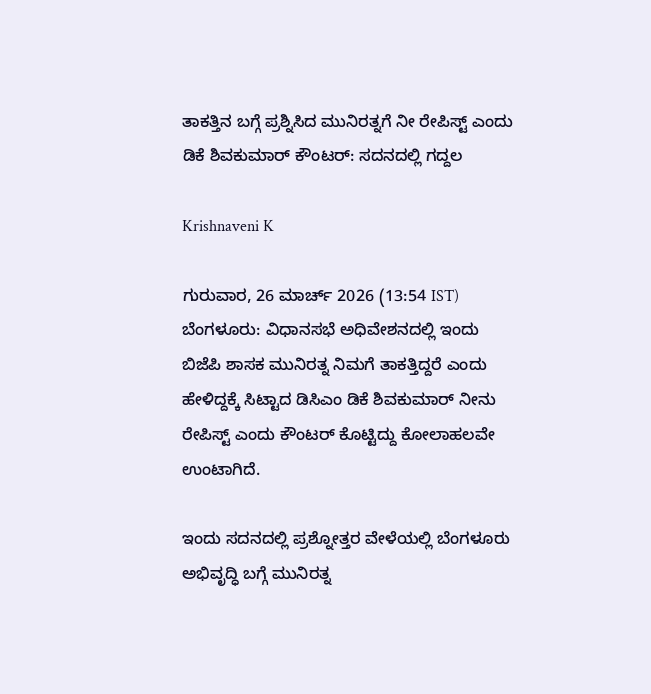ತಾಕತ್ತಿನ ಬಗ್ಗೆ ಪ್ರಶ್ನಿಸಿದ ಮುನಿರತ್ನಗೆ ನೀ ರೇಪಿಸ್ಟ್ ಎಂದು ಡಿಕೆ ಶಿವಕುಮಾರ್ ಕೌಂಟರ್: ಸದನದಲ್ಲಿ ಗದ್ದಲ

Krishnaveni K

ಗುರುವಾರ, 26 ಮಾರ್ಚ್ 2026 (13:54 IST)
ಬೆಂಗಳೂರು: ವಿಧಾನಸಭೆ ಅಧಿವೇಶನದಲ್ಲಿ ಇಂದು ಬಿಜೆಪಿ ಶಾಸಕ ಮುನಿರತ್ನ ನಿಮಗೆ ತಾಕತ್ತಿದ್ದರೆ ಎಂದು ಹೇಳಿದ್ದಕ್ಕೆ ಸಿಟ್ಟಾದ ಡಿಸಿಎಂ ಡಿಕೆ ಶಿವಕುಮಾರ್ ನೀನು ರೇಪಿಸ್ಟ್ ಎಂದು ಕೌಂಟರ್ ಕೊಟ್ಟಿದ್ದು ಕೋಲಾಹಲವೇ ಉಂಟಾಗಿದೆ.

ಇಂದು ಸದನದಲ್ಲಿ ಪ್ರಶ್ನೋತ್ತರ ವೇಳೆಯಲ್ಲಿ ಬೆಂಗಳೂರು ಅಭಿವೃದ್ಧಿ ಬಗ್ಗೆ ಮುನಿರತ್ನ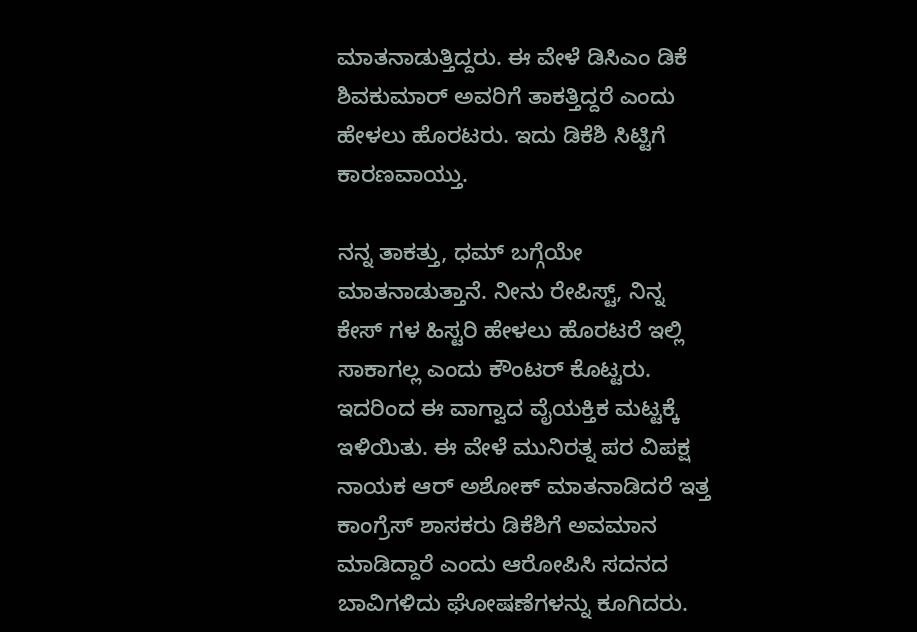ಮಾತನಾಡುತ್ತಿದ್ದರು. ಈ ವೇಳೆ ಡಿಸಿಎಂ ಡಿಕೆ ಶಿವಕುಮಾರ್ ಅವರಿಗೆ ತಾಕತ್ತಿದ್ದರೆ ಎಂದು ಹೇಳಲು ಹೊರಟರು. ಇದು ಡಿಕೆಶಿ ಸಿಟ್ಟಿಗೆ ಕಾರಣವಾಯ್ತು.

ನನ್ನ ತಾಕತ್ತು, ಧಮ್ ಬಗ್ಗೆಯೇ ಮಾತನಾಡುತ್ತಾನೆ. ನೀನು ರೇಪಿಸ್ಟ್, ನಿನ್ನ ಕೇಸ್ ಗಳ ಹಿಸ್ಟರಿ ಹೇಳಲು ಹೊರಟರೆ ಇಲ್ಲಿ ಸಾಕಾಗಲ್ಲ ಎಂದು ಕೌಂಟರ್ ಕೊಟ್ಟರು. ಇದರಿಂದ ಈ ವಾಗ್ವಾದ ವೈಯಕ್ತಿಕ ಮಟ್ಟಕ್ಕೆ ಇಳಿಯಿತು. ಈ ವೇಳೆ ಮುನಿರತ್ನ ಪರ ವಿಪಕ್ಷ ನಾಯಕ ಆರ್ ಅಶೋಕ್ ಮಾತನಾಡಿದರೆ ಇತ್ತ ಕಾಂಗ್ರೆಸ್ ಶಾಸಕರು ಡಿಕೆಶಿಗೆ ಅವಮಾನ ಮಾಡಿದ್ದಾರೆ ಎಂದು ಆರೋಪಿಸಿ ಸದನದ ಬಾವಿಗಳಿದು ಘೋಷಣೆಗಳನ್ನು ಕೂಗಿದರು.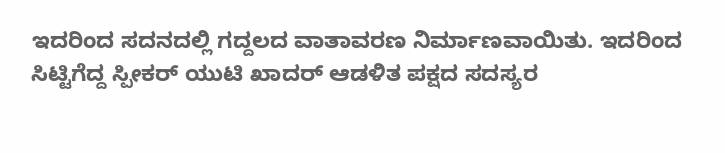ಇದರಿಂದ ಸದನದಲ್ಲಿ ಗದ್ದಲದ ವಾತಾವರಣ ನಿರ್ಮಾಣವಾಯಿತು. ಇದರಿಂದ ಸಿಟ್ಟಿಗೆದ್ದ ಸ್ಪೀಕರ್ ಯುಟಿ ಖಾದರ್ ಆಡಳಿತ ಪಕ್ಷದ ಸದಸ್ಯರ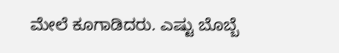ಮೇಲೆ ಕೂಗಾಡಿದರು. ಎಷ್ಟು ಬೊಬ್ಬೆ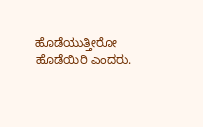ಹೊಡೆಯುತ್ತೀರೋ ಹೊಡೆಯಿರಿ ಎಂದರು.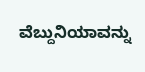ವೆಬ್ದುನಿಯಾವನ್ನು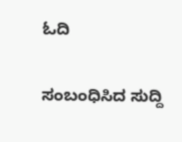ಓದಿ

ಸಂಬಂಧಿಸಿದ ಸುದ್ದಿ